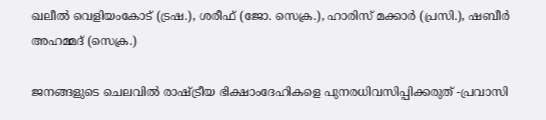ഖലീൽ വെളിയംകോട് (ട്രഷ.), ശരീഫ് (ജോ. സെക്ര.), ഹാരിസ് മക്കാർ (പ്രസി.), ഷബീർ അഹമ്മദ് (സെക്ര.)

ജനങ്ങളുടെ ചെലവിൽ രാഷ്ട്രീയ ഭിക്ഷാംദേഹികളെ പുനരധിവസിപ്പിക്കരുത് -പ്രവാസി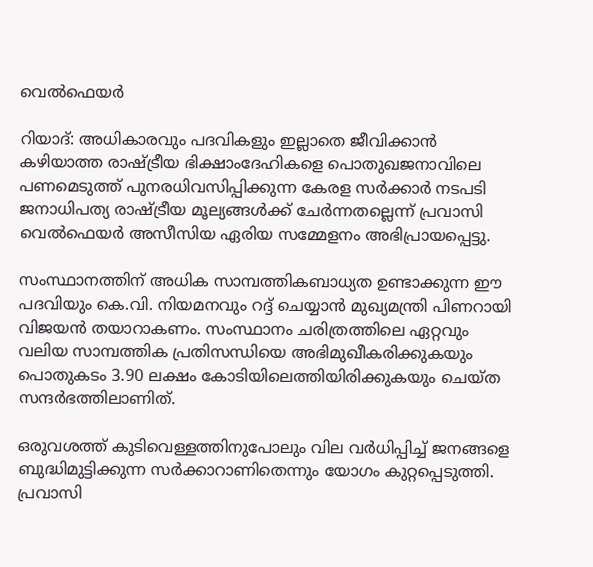വെൽഫെയർ

റിയാദ്‌: അധികാരവും പദവികളും ഇല്ലാതെ ജീവിക്കാൻ കഴിയാത്ത രാഷ്ട്രീയ ഭിക്ഷാംദേഹികളെ പൊതുഖജനാവിലെ പണമെടുത്ത് പുനരധിവസിപ്പിക്കുന്ന കേരള സര്‍ക്കാര്‍ നടപടി ജനാധിപത്യ രാഷ്ട്രീയ മൂല്യങ്ങൾക്ക് ചേർന്നതല്ലെന്ന് പ്രവാസി വെൽഫെയർ അസീസിയ ഏരിയ സമ്മേളനം അഭിപ്രായപ്പെട്ടു.

സംസ്ഥാനത്തിന് അധിക സാമ്പത്തികബാധ്യത ഉണ്ടാക്കുന്ന ഈ പദവിയും കെ.വി. നിയമനവും റദ്ദ് ചെയ്യാൻ മുഖ്യമന്ത്രി പിണറായി വിജയൻ തയാറാകണം. സംസ്ഥാനം ചരിത്രത്തിലെ ഏറ്റവും വലിയ സാമ്പത്തിക പ്രതിസന്ധിയെ അഭിമുഖീകരിക്കുകയും പൊതുകടം 3.90 ലക്ഷം കോടിയിലെത്തിയിരിക്കുകയും ചെയ്ത സന്ദര്‍ഭത്തിലാണിത്.

ഒരുവശത്ത് കുടിവെള്ളത്തിനുപോലും വില വർധിപ്പിച്ച് ജനങ്ങളെ ബുദ്ധിമുട്ടിക്കുന്ന സർക്കാറാണിതെന്നും യോഗം കുറ്റപ്പെടുത്തി. പ്രവാസി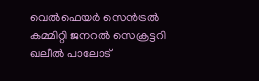വെൽഫെയർ സെൻട്രൽ കമ്മിറ്റി ജനറൽ സെക്രട്ടറി ഖലീൽ പാലോട്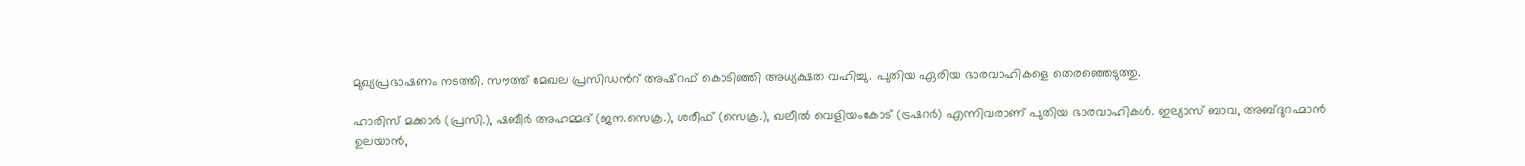മുഖ്യപ്രഭാഷണം നടത്തി. സൗത്ത് മേഖല പ്രസിഡൻറ് അഷ്റഫ് കൊടിഞ്ഞി അധ്യക്ഷത വഹിച്ചു. പുതിയ ഏരിയ ഭാരവാഹികളെ തെരഞ്ഞെടുത്തു.

ഹാരിസ് മക്കാർ (പ്രസി.), ഷബീർ അഹമ്മദ് (ജന.സെക്ര.), ശരീഫ് (സെക്ര.), ഖലീൽ വെളിയംകോട് (ട്രഷറർ) എന്നിവരാണ് പുതിയ ഭാരവാഹികൾ. ഇല്യാസ് ബാവ, അബ്ദുറഹ്മാൻ ഉലയാൻ,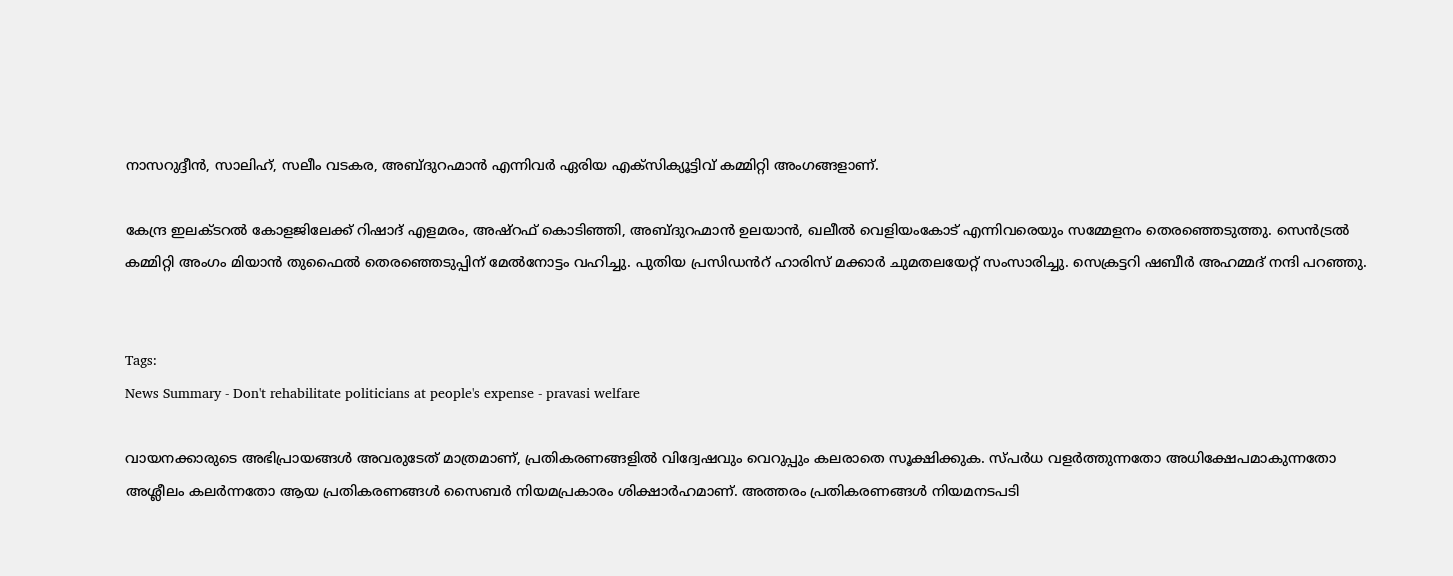നാസറുദ്ദീൻ, സാലിഹ്, സലീം വടകര, അബ്ദുറഹ്മാൻ എന്നിവർ ഏരിയ എക്സിക്യൂട്ടിവ് കമ്മിറ്റി അംഗങ്ങളാണ്.

കേന്ദ്ര ഇലക്ടറൽ കോളജിലേക്ക് റിഷാദ് എളമരം, അഷ്‌റഫ് കൊടിഞ്ഞി, അബ്ദുറഹ്മാൻ ഉലയാൻ, ഖലീൽ വെളിയംകോട് എന്നിവരെയും സമ്മേളനം തെരഞ്ഞെടുത്തു. സെൻട്രൽ കമ്മിറ്റി അംഗം മിയാൻ തുഫൈൽ തെരഞ്ഞെടുപ്പിന് മേൽനോട്ടം വഹിച്ചു. പുതിയ പ്രസിഡൻറ് ഹാരിസ് മക്കാർ ചുമതലയേറ്റ് സംസാരിച്ചു. സെക്രട്ടറി ഷബീർ അഹമ്മദ് നന്ദി പറഞ്ഞു.


Tags:
News Summary - Don't rehabilitate politicians at people's expense - pravasi welfare

വായനക്കാരുടെ അഭിപ്രായങ്ങള്‍ അവരുടേത് മാത്രമാണ്, പ്രതികരണങ്ങളിൽ വിദ്വേഷവും വെറുപ്പും കലരാതെ സൂക്ഷിക്കുക. സ്പർധ വളർത്തുന്നതോ അധിക്ഷേപമാകുന്നതോ അശ്ലീലം കലർന്നതോ ആയ പ്രതികരണങ്ങൾ സൈബർ നിയമപ്രകാരം ശിക്ഷാർഹമാണ്. അത്തരം പ്രതികരണങ്ങൾ നിയമനടപടി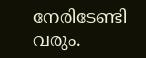നേരിടേണ്ടി വരും.